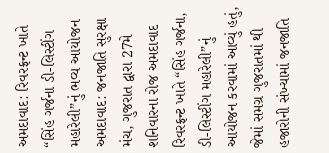અમદાવાદ: રિવરફ્રન્ટ ખાતે “સિંહ ગર્જના ડી-લિસ્ટીંગ મહારેલી”નું ભવ્ય આયોજન
અમદાવાદ: જનજાતિ સુરક્ષા મંચ, ગુજરાત દ્વારા 27મે શનિવારના રોજ અમદાવાદ રિવરફ્રન્ટ ખાતે “સિંહ ગર્જના, ડી-લિસ્ટીંગ મહારેલી”નું આયોજન કરવામાં આવ્યું હતું, જેમાં સમગ્ર ગુજરાતમાં થી હજારોની સંખ્યામાં જનજાતિ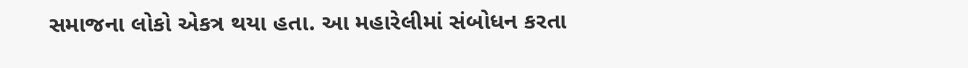સમાજના લોકો એકત્ર થયા હતા. આ મહારેલીમાં સંબોધન કરતા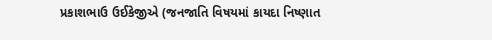પ્રકાશભાઉ ઉઈકેજીએ (જનજાતિ વિષયમાં કાયદા નિષ્ણાત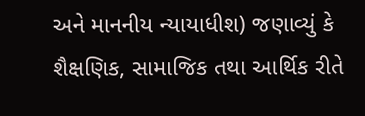અને માનનીય ન્યાયાધીશ) જણાવ્યું કે શૈક્ષણિક, સામાજિક તથા આર્થિક રીતે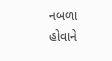નબળા હોવાને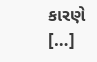કારણે […]